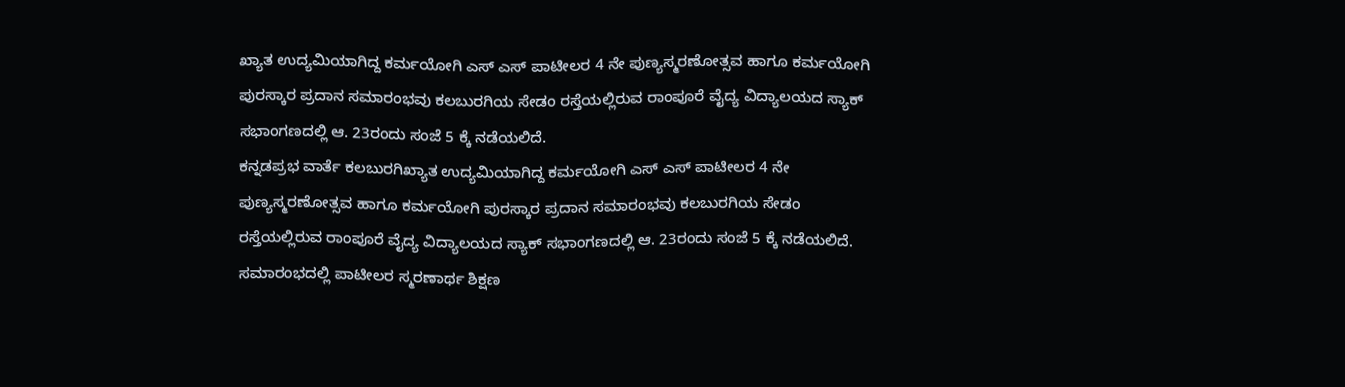ಖ್ಯಾತ ಉದ್ಯಮಿಯಾಗಿದ್ದ ಕರ್ಮಯೋಗಿ ಎಸ್ ಎಸ್ ಪಾಟೀಲರ 4 ನೇ ಪುಣ್ಯಸ್ಮರಣೋತ್ಸವ ಹಾಗೂ ಕರ್ಮಯೋಗಿ ಪುರಸ್ಕಾರ ಪ್ರದಾನ ಸಮಾರಂಭವು ಕಲಬುರಗಿಯ ಸೇಡಂ ರಸ್ತೆಯಲ್ಲಿರುವ ರಾಂಪೂರೆ ವೈದ್ಯ ವಿದ್ಯಾಲಯದ ಸ್ಯಾಕ್ ಸಭಾಂಗಣದಲ್ಲಿ ಆ. 23ರಂದು ಸಂಜೆ 5 ಕ್ಕೆ ನಡೆಯಲಿದೆ.
ಕನ್ನಡಪ್ರಭ ವಾರ್ತೆ ಕಲಬುರಗಿಖ್ಯಾತ ಉದ್ಯಮಿಯಾಗಿದ್ದ ಕರ್ಮಯೋಗಿ ಎಸ್ ಎಸ್ ಪಾಟೀಲರ 4 ನೇ ಪುಣ್ಯಸ್ಮರಣೋತ್ಸವ ಹಾಗೂ ಕರ್ಮಯೋಗಿ ಪುರಸ್ಕಾರ ಪ್ರದಾನ ಸಮಾರಂಭವು ಕಲಬುರಗಿಯ ಸೇಡಂ ರಸ್ತೆಯಲ್ಲಿರುವ ರಾಂಪೂರೆ ವೈದ್ಯ ವಿದ್ಯಾಲಯದ ಸ್ಯಾಕ್ ಸಭಾಂಗಣದಲ್ಲಿ ಆ. 23ರಂದು ಸಂಜೆ 5 ಕ್ಕೆ ನಡೆಯಲಿದೆ. ಸಮಾರಂಭದಲ್ಲಿ ಪಾಟೀಲರ ಸ್ಮರಣಾರ್ಥ ಶಿಕ್ಷಣ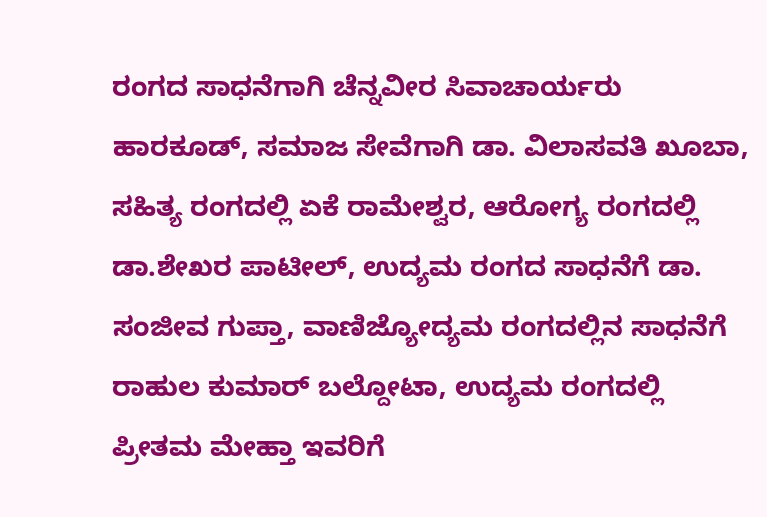ರಂಗದ ಸಾಧನೆಗಾಗಿ ಚೆನ್ನವೀರ ಸಿವಾಚಾರ್ಯರು ಹಾರಕೂಡ್, ಸಮಾಜ ಸೇವೆಗಾಗಿ ಡಾ. ವಿಲಾಸವತಿ ಖೂಬಾ, ಸಹಿತ್ಯ ರಂಗದಲ್ಲಿ ಏಕೆ ರಾಮೇಶ್ವರ, ಆರೋಗ್ಯ ರಂಗದಲ್ಲಿ ಡಾ.ಶೇಖರ ಪಾಟೀಲ್, ಉದ್ಯಮ ರಂಗದ ಸಾಧನೆಗೆ ಡಾ. ಸಂಜೀವ ಗುಪ್ತಾ, ವಾಣಿಜ್ಯೋದ್ಯಮ ರಂಗದಲ್ಲಿನ ಸಾಧನೆಗೆ ರಾಹುಲ ಕುಮಾರ್ ಬಲ್ದೋಟಾ, ಉದ್ಯಮ ರಂಗದಲ್ಲಿ ಪ್ರೀತಮ ಮೇಹ್ತಾ ಇವರಿಗೆ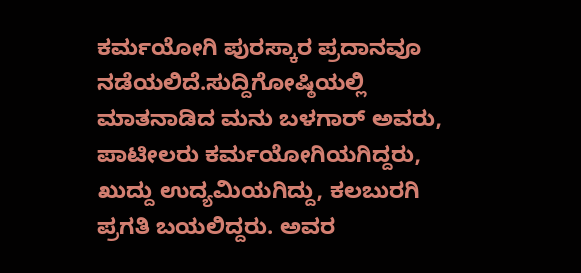ಕರ್ಮಯೋಗಿ ಪುರಸ್ಕಾರ ಪ್ರದಾನವೂ ನಡೆಯಲಿದೆ.ಸುದ್ದಿಗೋಷ್ಠಿಯಲ್ಲಿ ಮಾತನಾಡಿದ ಮನು ಬಳಗಾರ್ ಅವರು, ಪಾಟೀಲರು ಕರ್ಮಯೋಗಿಯಗಿದ್ದರು, ಖುದ್ದು ಉದ್ಯಮಿಯಗಿದ್ದು, ಕಲಬುರಗಿ ಪ್ರಗತಿ ಬಯಲಿದ್ದರು. ಅವರ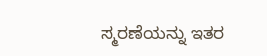ಸ್ಮರಣೆಯನ್ನು ಇತರ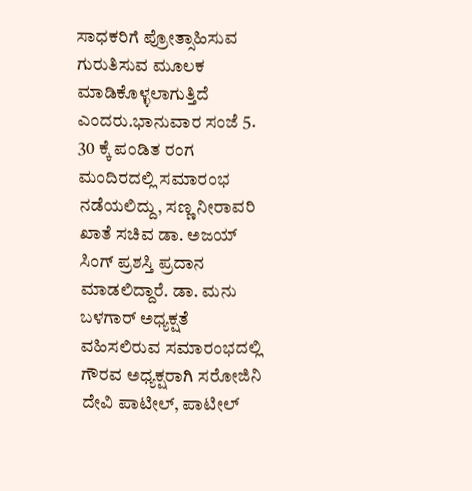ಸಾಧಕರಿಗೆ ಪ್ರೋತ್ಸಾಹಿಸುವ ಗುರುತಿಸುವ ಮೂಲಕ ಮಾಡಿಕೊಳ್ಳಲಾಗುತ್ತಿದೆ ಎಂದರು.ಭಾನುವಾರ ಸಂಜೆ 5. 30 ಕ್ಕೆ ಪಂಡಿತ ರಂಗ ಮಂದಿರದಲ್ಲಿ ಸಮಾರಂಭ ನಡೆಯಲಿದ್ದು, ಸಣ್ಣ ನೀರಾವರಿ ಖಾತೆ ಸಚಿವ ಡಾ. ಅಜಯ್ ಸಿಂಗ್ ಪ್ರಶಸ್ತಿ ಪ್ರದಾನ ಮಾಡಲಿದ್ದಾರೆ. ಡಾ. ಮನು ಬಳಗಾರ್ ಅಧ್ಯಕ್ಷತೆ ವಹಿಸಲಿರುವ ಸಮಾರಂಭದಲ್ಲಿ ಗೌರವ ಅಧ್ಯಕ್ಷರಾಗಿ ಸರೋಜಿನಿ ದೇವಿ ಪಾಟೀಲ್, ಪಾಟೀಲ್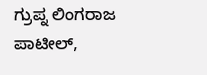ಗ್ರುಪ್ನ ಲಿಂಗರಾಜ ಪಾಟೀಲ್,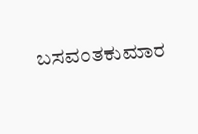ಬಸವಂತಕುಮಾರ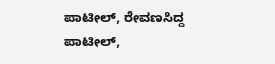ಪಾಟೀಲ್, ರೇವಣಸಿದ್ದ ಪಾಟೀಲ್,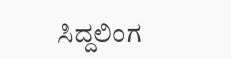ಸಿದ್ದಲಿಂಗ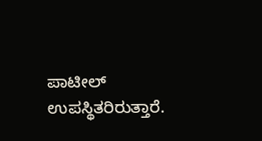ಪಾಟೀಲ್ ಉಪಸ್ಥಿತರಿರುತ್ತಾರೆ.